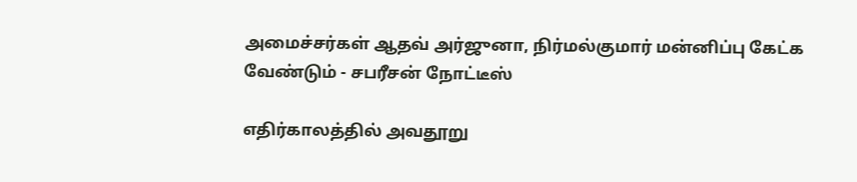அமைச்சர்கள் ஆதவ் அர்ஜுனா, நிர்மல்குமார் மன்னிப்பு கேட்க வேண்டும் - சபரீசன் நோட்டீஸ்

எதிர்காலத்தில் அவதூறு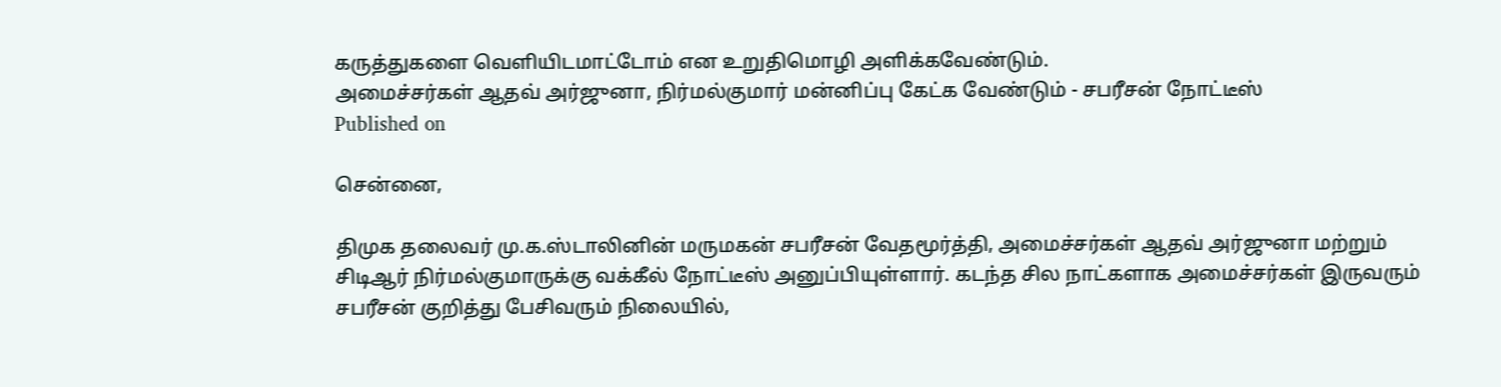கருத்துகளை வெளியிடமாட்டோம் என உறுதிமொழி அளிக்கவேண்டும்.
அமைச்சர்கள் ஆதவ் அர்ஜுனா, நிர்மல்குமார் மன்னிப்பு கேட்க வேண்டும் - சபரீசன் நோட்டீஸ்
Published on

சென்னை,

திமுக தலைவர் மு.க.ஸ்டாலினின் மருமகன் சபரீசன் வேதமூர்த்தி, அமைச்சர்கள் ஆதவ் அர்ஜுனா மற்றும் சிடிஆர் நிர்மல்குமாருக்கு வக்கீல் நோட்டீஸ் அனுப்பியுள்ளார். கடந்த சில நாட்களாக அமைச்சர்கள் இருவரும் சபரீசன் குறித்து பேசிவரும் நிலையில்,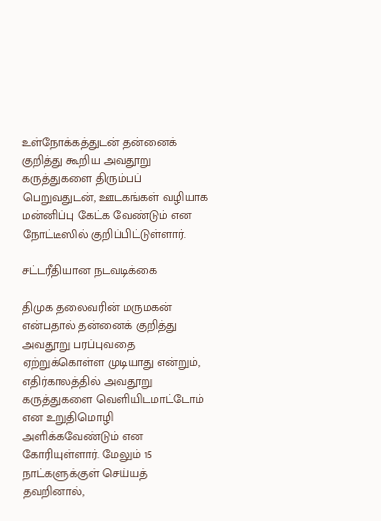உள்நோக்கத்துடன் தன்னைக் குறித்து கூறிய அவதூறு கருத்துகளை திரும்பப் பெறுவதுடன், ஊடகங்கள் வழியாக மன்னிப்பு கேட்க வேண்டும் என நோட்டீஸில் குறிப்பிட்டுள்ளார்.

சட்டரீதியான நடவடிக்கை

திமுக தலைவரின் மருமகன் என்பதால் தன்னைக் குறித்து அவதூறு பரப்புவதை ஏற்றுக்கொள்ள முடியாது என்றும், எதிர்காலத்தில் அவதூறு கருத்துகளை வெளியிடமாட்டோம் என உறுதிமொழி அளிக்கவேண்டும் என கோரியுள்ளார். மேலும் 15 நாட்களுக்குள் செய்யத் தவறினால்,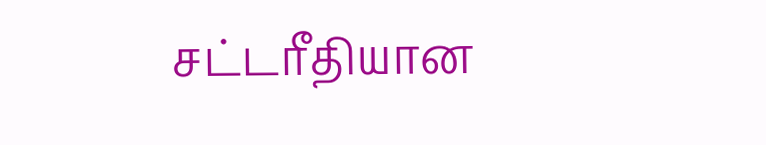சட்டரீதியான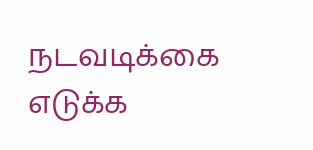நடவடிக்கை எடுக்க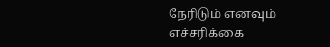நேரிடும் எனவும் எச்சரிக்கை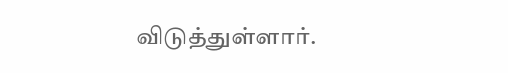விடுத்துள்ளார்.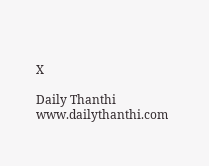X

Daily Thanthi
www.dailythanthi.com